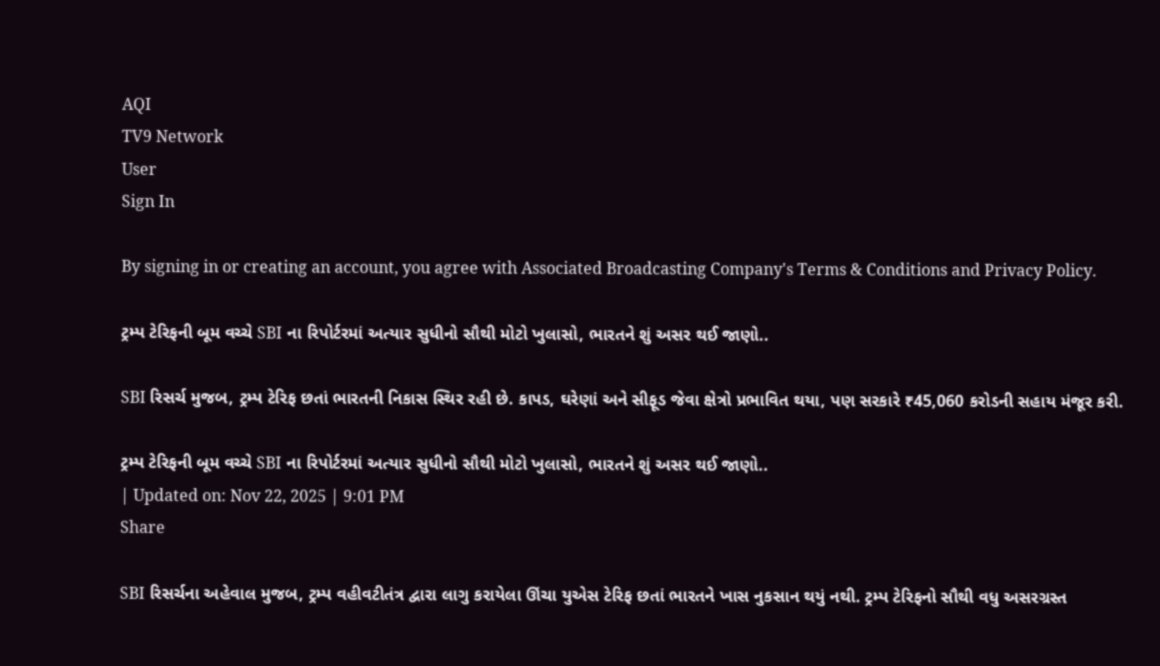AQI
TV9 Network
User
Sign In

By signing in or creating an account, you agree with Associated Broadcasting Company's Terms & Conditions and Privacy Policy.

ટ્રમ્પ ટેરિફની બૂમ વચ્ચે SBI ના રિપોર્ટરમાં અત્યાર સુધીનો સૌથી મોટો ખુલાસો, ભારતને શું અસર થઈ જાણો..

SBI રિસર્ચ મુજબ, ટ્રમ્પ ટેરિફ છતાં ભારતની નિકાસ સ્થિર રહી છે. કાપડ, ઘરેણાં અને સીફૂડ જેવા ક્ષેત્રો પ્રભાવિત થયા, પણ સરકારે ₹45,060 કરોડની સહાય મંજૂર કરી.

ટ્રમ્પ ટેરિફની બૂમ વચ્ચે SBI ના રિપોર્ટરમાં અત્યાર સુધીનો સૌથી મોટો ખુલાસો, ભારતને શું અસર થઈ જાણો..
| Updated on: Nov 22, 2025 | 9:01 PM
Share

SBI રિસર્ચના અહેવાલ મુજબ, ટ્રમ્પ વહીવટીતંત્ર દ્વારા લાગુ કરાયેલા ઊંચા યુએસ ટેરિફ છતાં ભારતને ખાસ નુકસાન થયું નથી. ટ્રમ્પ ટેરિફનો સૌથી વધુ અસરગ્રસ્ત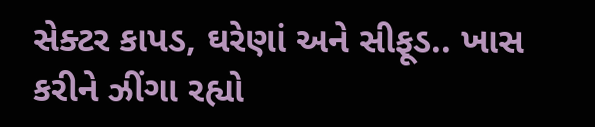સેક્ટર કાપડ, ઘરેણાં અને સીફૂડ.. ખાસ કરીને ઝીંગા રહ્યો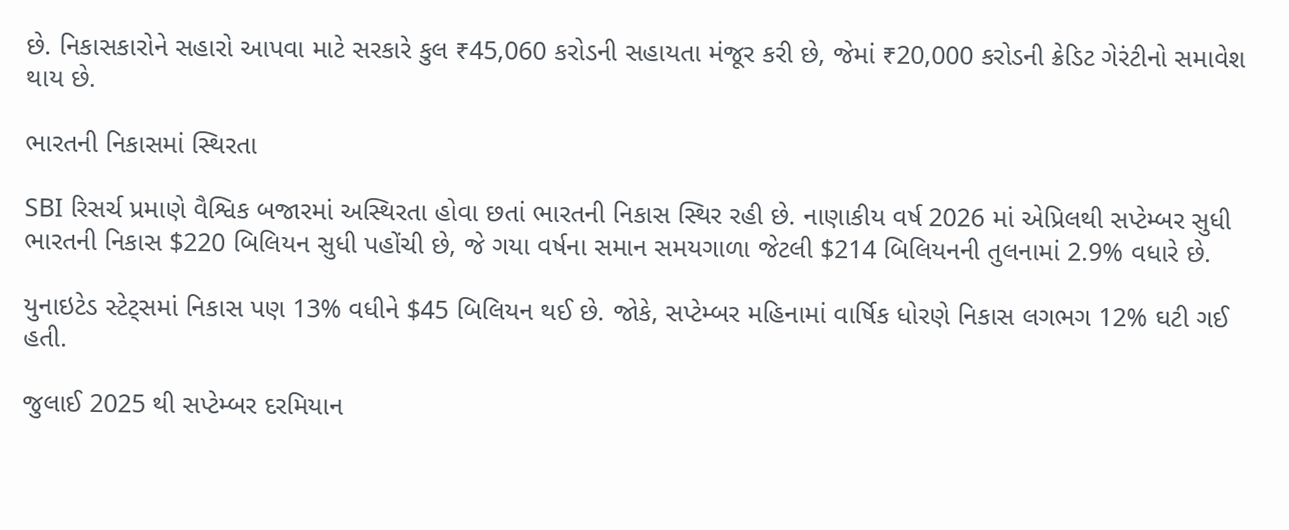છે. નિકાસકારોને સહારો આપવા માટે સરકારે કુલ ₹45,060 કરોડની સહાયતા મંજૂર કરી છે, જેમાં ₹20,000 કરોડની ક્રેડિટ ગેરંટીનો સમાવેશ થાય છે.

ભારતની નિકાસમાં સ્થિરતા

SBI રિસર્ચ પ્રમાણે વૈશ્વિક બજારમાં અસ્થિરતા હોવા છતાં ભારતની નિકાસ સ્થિર રહી છે. નાણાકીય વર્ષ 2026 માં એપ્રિલથી સપ્ટેમ્બર સુધી ભારતની નિકાસ $220 બિલિયન સુધી પહોંચી છે, જે ગયા વર્ષના સમાન સમયગાળા જેટલી $214 બિલિયનની તુલનામાં 2.9% વધારે છે.

યુનાઇટેડ સ્ટેટ્સમાં નિકાસ પણ 13% વધીને $45 બિલિયન થઈ છે. જોકે, સપ્ટેમ્બર મહિનામાં વાર્ષિક ધોરણે નિકાસ લગભગ 12% ઘટી ગઈ હતી.

જુલાઈ 2025 થી સપ્ટેમ્બર દરમિયાન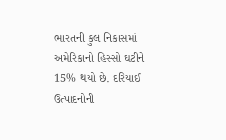ભારતની કુલ નિકાસમાં અમેરિકાનો હિસ્સો ઘટીને 15% થયો છે. દરિયાઈ ઉત્પાદનોની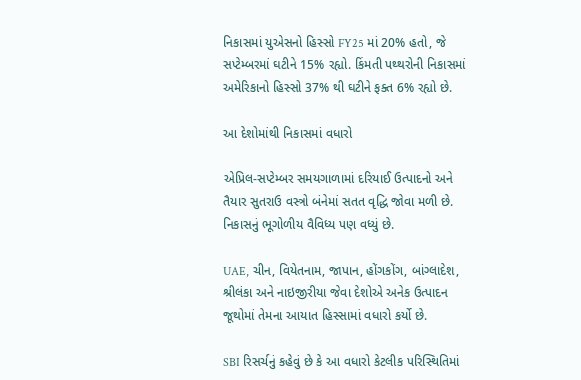નિકાસમાં યુએસનો હિસ્સો FY25 માં 20% હતો, જે સપ્ટેમ્બરમાં ઘટીને 15% રહ્યો. કિંમતી પથ્થરોની નિકાસમાં અમેરિકાનો હિસ્સો 37% થી ઘટીને ફક્ત 6% રહ્યો છે.

આ દેશોમાંથી નિકાસમાં વધારો

એપ્રિલ-સપ્ટેમ્બર સમયગાળામાં દરિયાઈ ઉત્પાદનો અને તૈયાર સુતરાઉ વસ્ત્રો બંનેમાં સતત વૃદ્ધિ જોવા મળી છે. નિકાસનું ભૂગોળીય વૈવિધ્ય પણ વધ્યું છે.

UAE, ચીન, વિયેતનામ, જાપાન, હોંગકોંગ, બાંગ્લાદેશ, શ્રીલંકા અને નાઇજીરીયા જેવા દેશોએ અનેક ઉત્પાદન જૂથોમાં તેમના આયાત હિસ્સામાં વધારો કર્યો છે.

SBI રિસર્ચનું કહેવું છે કે આ વધારો કેટલીક પરિસ્થિતિમાં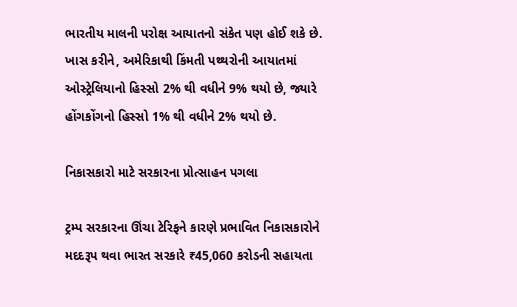ભારતીય માલની પરોક્ષ આયાતનો સંકેત પણ હોઈ શકે છે. ખાસ કરીને, અમેરિકાથી કિંમતી પથ્થરોની આયાતમાં ઓસ્ટ્રેલિયાનો હિસ્સો 2% થી વધીને 9% થયો છે, જ્યારે હોંગકોંગનો હિસ્સો 1% થી વધીને 2% થયો છે.

નિકાસકારો માટે સરકારના પ્રોત્સાહન પગલા

ટ્રમ્પ સરકારના ઊંચા ટેરિફને કારણે પ્રભાવિત નિકાસકારોને મદદરૂપ થવા ભારત સરકારે ₹45,060 કરોડની સહાયતા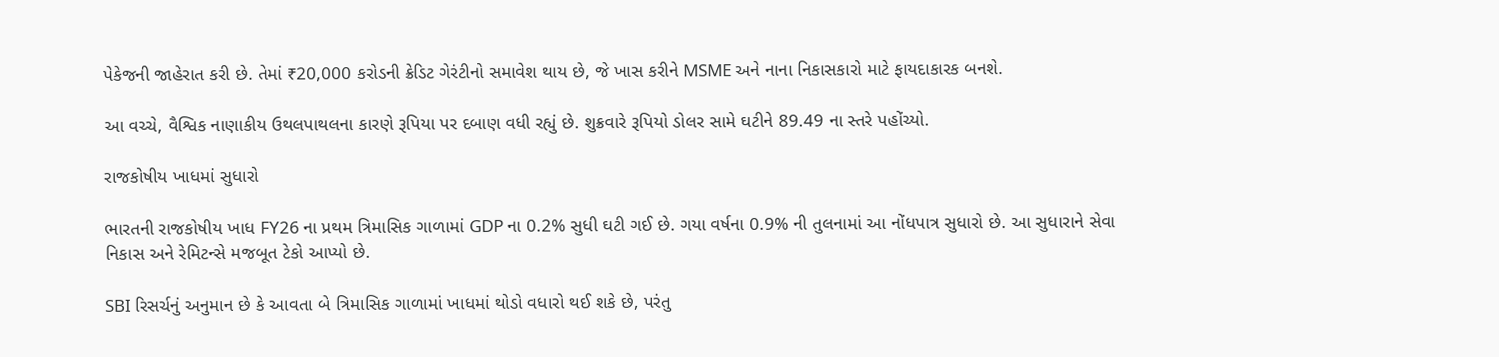પેકેજની જાહેરાત કરી છે. તેમાં ₹20,000 કરોડની ક્રેડિટ ગેરંટીનો સમાવેશ થાય છે, જે ખાસ કરીને MSME અને નાના નિકાસકારો માટે ફાયદાકારક બનશે.

આ વચ્ચે, વૈશ્વિક નાણાકીય ઉથલપાથલના કારણે રૂપિયા પર દબાણ વધી રહ્યું છે. શુક્રવારે રૂપિયો ડોલર સામે ઘટીને 89.49 ના સ્તરે પહોંચ્યો.

રાજકોષીય ખાધમાં સુધારો

ભારતની રાજકોષીય ખાધ FY26 ના પ્રથમ ત્રિમાસિક ગાળામાં GDP ના 0.2% સુધી ઘટી ગઈ છે. ગયા વર્ષના 0.9% ની તુલનામાં આ નોંધપાત્ર સુધારો છે. આ સુધારાને સેવા નિકાસ અને રેમિટન્સે મજબૂત ટેકો આપ્યો છે.

SBI રિસર્ચનું અનુમાન છે કે આવતા બે ત્રિમાસિક ગાળામાં ખાધમાં થોડો વધારો થઈ શકે છે, પરંતુ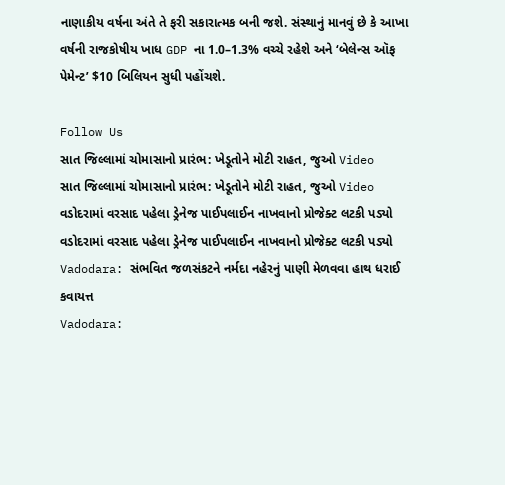નાણાકીય વર્ષના અંતે તે ફરી સકારાત્મક બની જશે. સંસ્થાનું માનવું છે કે આખા વર્ષની રાજકોષીય ખાધ GDP ના 1.0–1.3% વચ્ચે રહેશે અને ‘બેલેન્સ ઑફ પેમેન્ટ’ $10 બિલિયન સુધી પહોંચશે.

Follow Us
સાત જિલ્લામાં ચોમાસાનો પ્રારંભ: ખેડૂતોને મોટી રાહત, જુઓ Video
સાત જિલ્લામાં ચોમાસાનો પ્રારંભ: ખેડૂતોને મોટી રાહત, જુઓ Video
વડોદરામાં વરસાદ પહેલા ડ્રેનેજ પાઈપલાઈન નાખવાનો પ્રોજેક્ટ લટકી પડ્યો
વડોદરામાં વરસાદ પહેલા ડ્રેનેજ પાઈપલાઈન નાખવાનો પ્રોજેક્ટ લટકી પડ્યો
Vadodara: સંભવિત જળસંકટને નર્મદા નહેરનું પાણી મેળવવા હાથ ધરાઈ કવાયત્ત
Vadodara: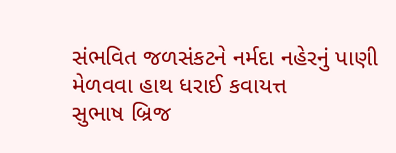સંભવિત જળસંકટને નર્મદા નહેરનું પાણી મેળવવા હાથ ધરાઈ કવાયત્ત
સુભાષ બ્રિજ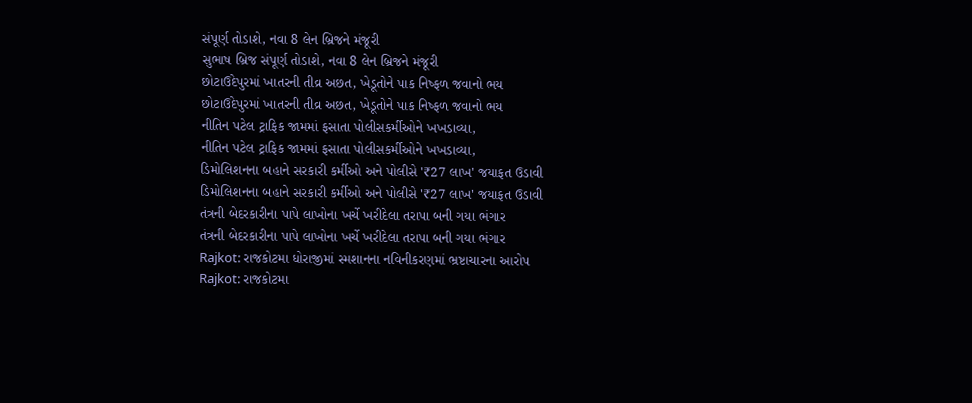સંપૂર્ણ તોડાશે, નવા 8 લેન બ્રિજને મંજૂરી
સુભાષ બ્રિજ સંપૂર્ણ તોડાશે, નવા 8 લેન બ્રિજને મંજૂરી
છોટાઉદેપુરમાં ખાતરની તીવ્ર અછત, ખેડૂતોને પાક નિષ્ફળ જવાનો ભય
છોટાઉદેપુરમાં ખાતરની તીવ્ર અછત, ખેડૂતોને પાક નિષ્ફળ જવાનો ભય
નીતિન પટેલ ટ્રાફિક જામમાં ફસાતા પોલીસકર્મીઓને ખખડાવ્યા,
નીતિન પટેલ ટ્રાફિક જામમાં ફસાતા પોલીસકર્મીઓને ખખડાવ્યા,
ડિમોલિશનના બહાને સરકારી કર્મીઓ અને પોલીસે '₹27 લાખ' જયાફત ઉડાવી
ડિમોલિશનના બહાને સરકારી કર્મીઓ અને પોલીસે '₹27 લાખ' જયાફત ઉડાવી
તંત્રની બેદરકારીના પાપે લાખોના ખર્ચે ખરીદેલા તરાપા બની ગયા ભંગાર
તંત્રની બેદરકારીના પાપે લાખોના ખર્ચે ખરીદેલા તરાપા બની ગયા ભંગાર
Rajkot: રાજકોટમા ધોરાજીમાં સ્મશાનના નવિનીકરણમાં ભ્રષ્ટાચારના આરોપ
Rajkot: રાજકોટમા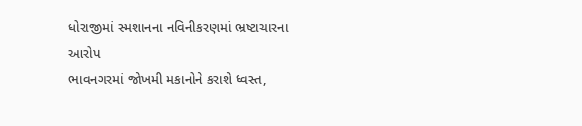ધોરાજીમાં સ્મશાનના નવિનીકરણમાં ભ્રષ્ટાચારના આરોપ
ભાવનગરમાં જોખમી મકાનોને કરાશે ધ્વસ્ત,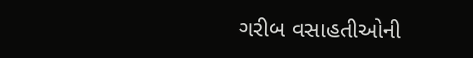ગરીબ વસાહતીઓની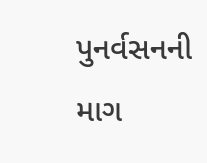પુનર્વસનની માગ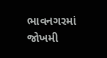ભાવનગરમાં જોખમી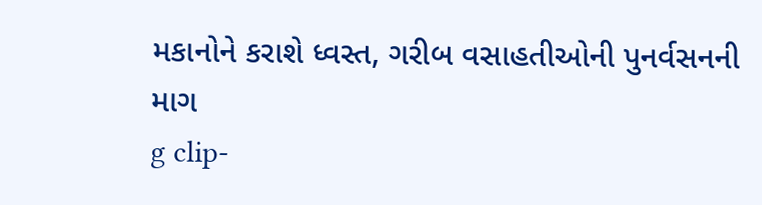મકાનોને કરાશે ધ્વસ્ત, ગરીબ વસાહતીઓની પુનર્વસનની માગ
g clip-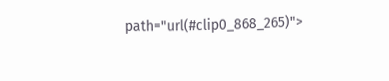path="url(#clip0_868_265)">